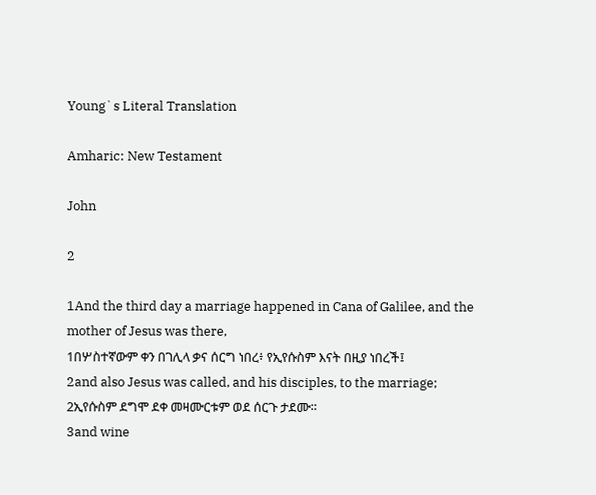Young`s Literal Translation

Amharic: New Testament

John

2

1And the third day a marriage happened in Cana of Galilee, and the mother of Jesus was there,
1በሦስተኛውም ቀን በገሊላ ቃና ሰርግ ነበረ፥ የኢየሱስም እናት በዚያ ነበረች፤
2and also Jesus was called, and his disciples, to the marriage;
2ኢየሱስም ደግሞ ደቀ መዛሙርቱም ወደ ሰርጉ ታደሙ።
3and wine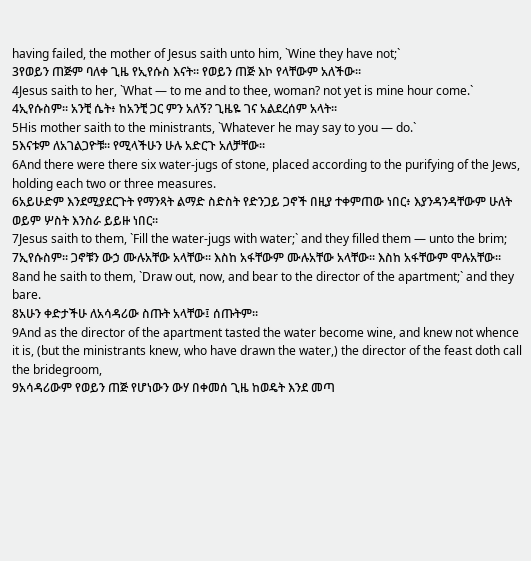having failed, the mother of Jesus saith unto him, `Wine they have not;`
3የወይን ጠጅም ባለቀ ጊዜ የኢየሱስ እናት። የወይን ጠጅ እኮ የላቸውም አለችው።
4Jesus saith to her, `What — to me and to thee, woman? not yet is mine hour come.`
4ኢየሱስም። አንቺ ሴት፥ ከአንቺ ጋር ምን አለኝ? ጊዜዬ ገና አልደረሰም አላት።
5His mother saith to the ministrants, `Whatever he may say to you — do.`
5እናቱም ለአገልጋዮቹ። የሚላችሁን ሁሉ አድርጉ አለቻቸው።
6And there were there six water-jugs of stone, placed according to the purifying of the Jews, holding each two or three measures.
6አይሁድም እንደሚያደርጉት የማንጻት ልማድ ስድስት የድንጋይ ጋኖች በዚያ ተቀምጠው ነበር፥ እያንዳንዳቸውም ሁለት ወይም ሦስት እንስራ ይይዙ ነበር።
7Jesus saith to them, `Fill the water-jugs with water;` and they filled them — unto the brim;
7ኢየሱስም። ጋኖቹን ውኃ ሙሉአቸው አላቸው። እስከ አፋቸውም ሙሉአቸው አላቸው። እስከ አፋቸውም ሞሉአቸው።
8and he saith to them, `Draw out, now, and bear to the director of the apartment;` and they bare.
8አሁን ቀድታችሁ ለአሳዳሪው ስጡት አላቸው፤ ሰጡትም።
9And as the director of the apartment tasted the water become wine, and knew not whence it is, (but the ministrants knew, who have drawn the water,) the director of the feast doth call the bridegroom,
9አሳዳሪውም የወይን ጠጅ የሆነውን ውሃ በቀመሰ ጊዜ ከወዴት እንደ መጣ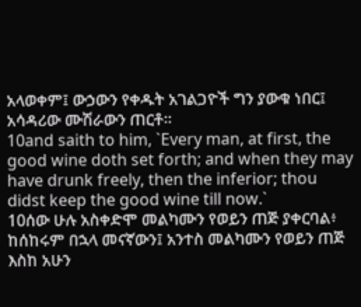አላወቀም፤ ውኃውን የቀዱት አገልጋዮች ግን ያውቁ ነበር፤ አሳዳሪው ሙሽራውን ጠርቶ።
10and saith to him, `Every man, at first, the good wine doth set forth; and when they may have drunk freely, then the inferior; thou didst keep the good wine till now.`
10ሰው ሁሉ አስቀድሞ መልካሙን የወይን ጠጅ ያቀርባል፥ ከሰከሩም በኋላ መናኛውን፤ አንተስ መልካሙን የወይን ጠጅ እስከ አሁን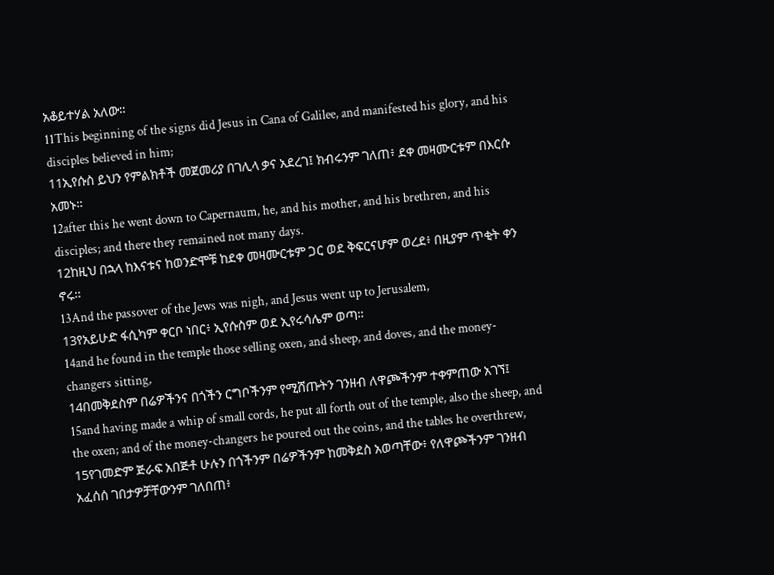አቆይተሃል አለው።
11This beginning of the signs did Jesus in Cana of Galilee, and manifested his glory, and his disciples believed in him;
11ኢየሱስ ይህን የምልክቶች መጀመሪያ በገሊላ ቃና አደረገ፤ ክብሩንም ገለጠ፥ ደቀ መዛሙርቱም በእርሱ አመኑ።
12after this he went down to Capernaum, he, and his mother, and his brethren, and his disciples; and there they remained not many days.
12ከዚህ በኋላ ከእናቱና ከወንድሞቹ ከደቀ መዛሙርቱም ጋር ወደ ቅፍርናሆም ወረደ፥ በዚያም ጥቂት ቀን ኖሩ።
13And the passover of the Jews was nigh, and Jesus went up to Jerusalem,
13የአይሁድ ፋሲካም ቀርቦ ነበር፥ ኢየሱስም ወደ ኢየሩሳሌም ወጣ።
14and he found in the temple those selling oxen, and sheep, and doves, and the money-changers sitting,
14በመቅደስም በሬዎችንና በጎችን ርግቦችንም የሚሸጡትን ገንዘብ ለዋጮችንም ተቀምጠው አገኘ፤
15and having made a whip of small cords, he put all forth out of the temple, also the sheep, and the oxen; and of the money-changers he poured out the coins, and the tables he overthrew,
15የገመድም ጅራፍ አበጅቶ ሁሉን በጎችንም በሬዎችንም ከመቅደስ አወጣቸው፥ የለዋጮችንም ገንዘብ አፈሰሰ ገበታዎቻቸውንም ገለበጠ፥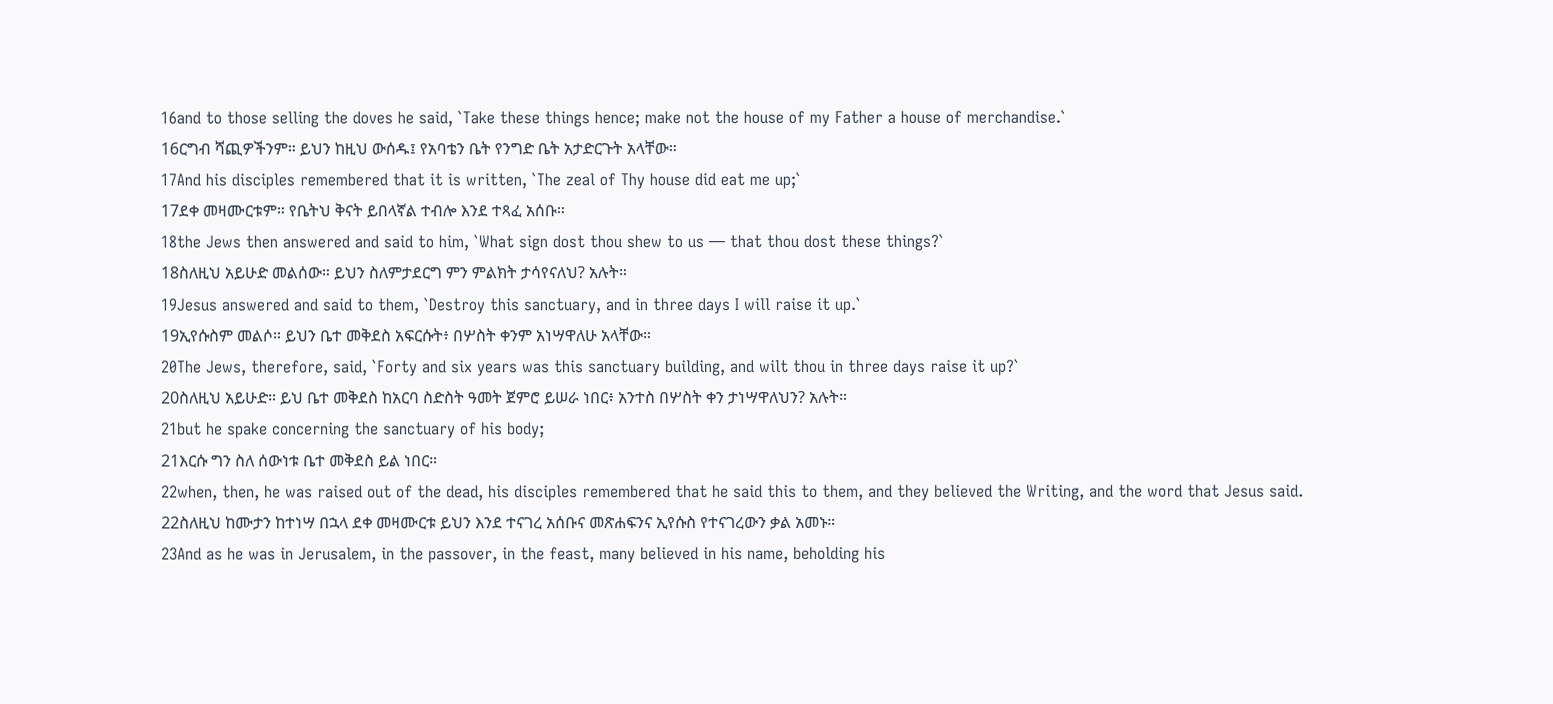16and to those selling the doves he said, `Take these things hence; make not the house of my Father a house of merchandise.`
16ርግብ ሻጪዎችንም። ይህን ከዚህ ውሰዱ፤ የአባቴን ቤት የንግድ ቤት አታድርጉት አላቸው።
17And his disciples remembered that it is written, `The zeal of Thy house did eat me up;`
17ደቀ መዛሙርቱም። የቤትህ ቅናት ይበላኛል ተብሎ እንደ ተጻፈ አሰቡ።
18the Jews then answered and said to him, `What sign dost thou shew to us — that thou dost these things?`
18ስለዚህ አይሁድ መልሰው። ይህን ስለምታደርግ ምን ምልክት ታሳየናለህ? አሉት።
19Jesus answered and said to them, `Destroy this sanctuary, and in three days I will raise it up.`
19ኢየሱስም መልሶ። ይህን ቤተ መቅደስ አፍርሱት፥ በሦስት ቀንም አነሣዋለሁ አላቸው።
20The Jews, therefore, said, `Forty and six years was this sanctuary building, and wilt thou in three days raise it up?`
20ስለዚህ አይሁድ። ይህ ቤተ መቅደስ ከአርባ ስድስት ዓመት ጀምሮ ይሠራ ነበር፥ አንተስ በሦስት ቀን ታነሣዋለህን? አሉት።
21but he spake concerning the sanctuary of his body;
21እርሱ ግን ስለ ሰውነቱ ቤተ መቅደስ ይል ነበር።
22when, then, he was raised out of the dead, his disciples remembered that he said this to them, and they believed the Writing, and the word that Jesus said.
22ስለዚህ ከሙታን ከተነሣ በኋላ ደቀ መዛሙርቱ ይህን እንደ ተናገረ አሰቡና መጽሐፍንና ኢየሱስ የተናገረውን ቃል አመኑ።
23And as he was in Jerusalem, in the passover, in the feast, many believed in his name, beholding his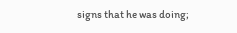signs that he was doing;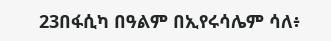23በፋሲካ በዓልም በኢየሩሳሌም ሳለ፥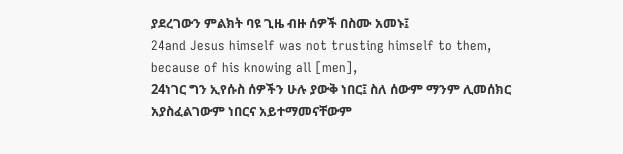ያደረገውን ምልክት ባዩ ጊዜ ብዙ ሰዎች በስሙ አመኑ፤
24and Jesus himself was not trusting himself to them, because of his knowing all [men],
24ነገር ግን ኢየሱስ ሰዎችን ሁሉ ያውቅ ነበር፤ ስለ ሰውም ማንም ሊመሰክር አያስፈልገውም ነበርና አይተማመናቸውም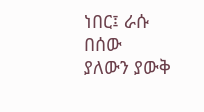ነበር፤ ራሱ በሰው ያለውን ያውቅ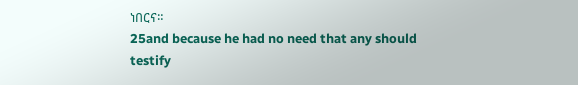ነበርና።
25and because he had no need that any should testify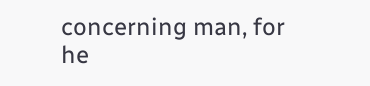concerning man, for he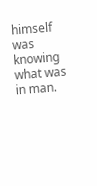himself was knowing what was in man.